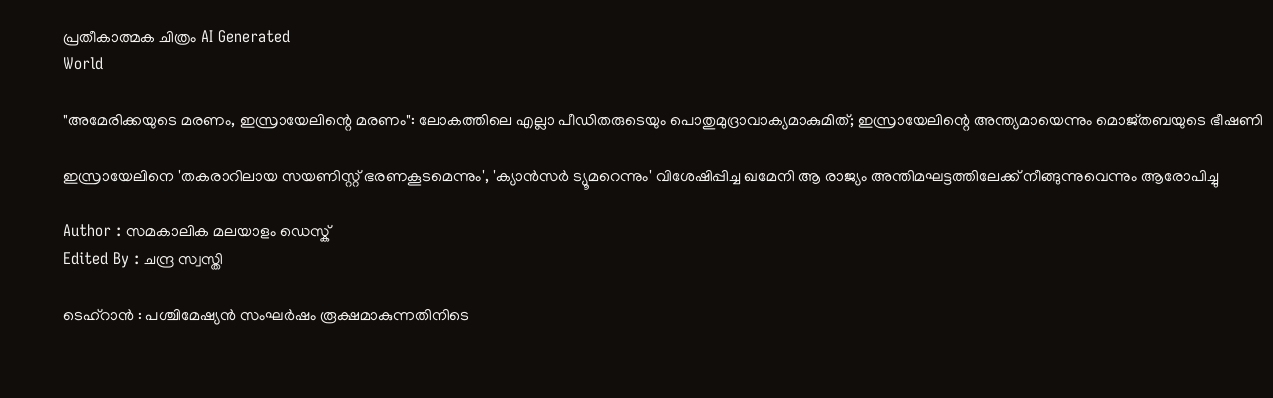പ്രതീകാത്മക ചിത്രം AI Generated
World

"അമേരിക്കയുടെ മരണം, ഇസ്രായേലിന്റെ മരണം": ലോകത്തിലെ എല്ലാ പീഡിതരുടെയും പൊതുമുദ്രാവാക്യമാകുമിത്; ഇസ്രായേലിന്റെ അന്ത്യമായെന്നും മൊജ്തബയുടെ ഭീഷണി

ഇസ്രായേലിനെ 'തകരാറിലായ സയണിസ്റ്റ് ഭരണകൂടമെന്നും', 'ക്യാന്‍സര്‍ ട്യൂമറെന്നും' വിശേഷിപ്പിച്ച ഖമേനി ആ രാജ്യം അന്തിമഘട്ടത്തിലേക്ക് നീങ്ങുന്നുവെന്നും ആരോപിച്ചു

Author : സമകാലിക മലയാളം ഡെസ്ക്
Edited By : ചന്ദ്ര സ്വസ്തി

ടെഹ്‌റാന്‍ : പശ്ചിമേഷ്യന്‍ സംഘര്‍ഷം രൂക്ഷമാകുന്നതിനിടെ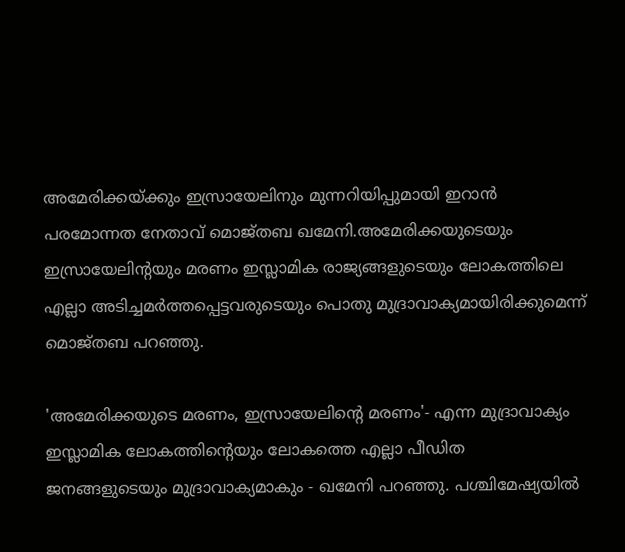അമേരിക്കയ്ക്കും ഇസ്രായേലിനും മുന്നറിയിപ്പുമായി ഇറാന്‍ പരമോന്നത നേതാവ് മൊജ്തബ ഖമേനി.അമേരിക്കയുടെയും ഇസ്രായേലിന്റയും മരണം ഇസ്ലാമിക രാജ്യങ്ങളുടെയും ലോകത്തിലെ എല്ലാ അടിച്ചമര്‍ത്തപ്പെട്ടവരുടെയും പൊതു മുദ്രാവാക്യമായിരിക്കുമെന്ന് മൊജ്തബ പറഞ്ഞു.

'അമേരിക്കയുടെ മരണം, ഇസ്രായേലിന്റെ മരണം'- എന്ന മുദ്രാവാക്യം ഇസ്ലാമിക ലോകത്തിന്റെയും ലോകത്തെ എല്ലാ പീഡിത ജനങ്ങളുടെയും മുദ്രാവാക്യമാകും - ഖമേനി പറഞ്ഞു. പശ്ചിമേഷ്യയില്‍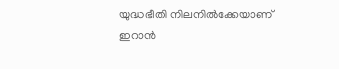യുദ്ധഭീതി നിലനില്‍ക്കേയാണ് ഇറാന്‍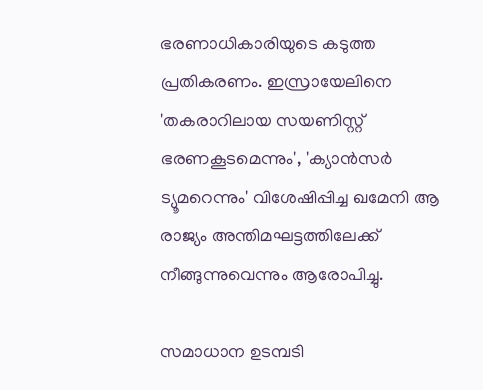ഭരണാധികാരിയുടെ കടുത്ത പ്രതികരണം. ഇസ്രായേലിനെ 'തകരാറിലായ സയണിസ്റ്റ് ഭരണകൂടമെന്നും', 'ക്യാന്‍സര്‍ ട്യൂമറെന്നും' വിശേഷിപ്പിച്ച ഖമേനി ആ രാജ്യം അന്തിമഘട്ടത്തിലേക്ക് നീങ്ങുന്നുവെന്നും ആരോപിച്ചു.

സമാധാന ഉടമ്പടി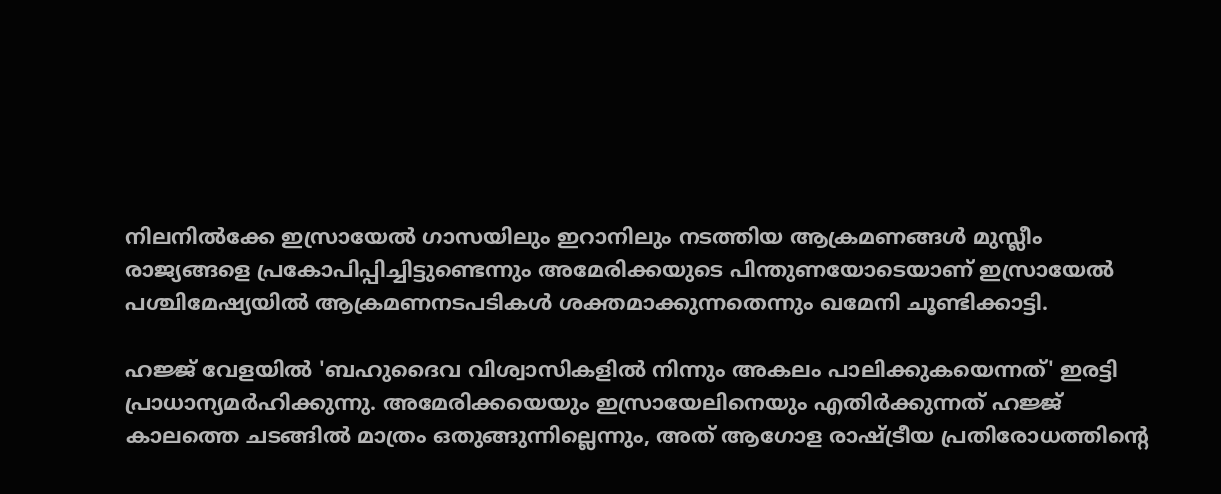നിലനില്‍ക്കേ ഇസ്രായേല്‍ ഗാസയിലും ഇറാനിലും നടത്തിയ ആക്രമണങ്ങള്‍ മുസ്ലീം രാജ്യങ്ങളെ പ്രകോപിപ്പിച്ചിട്ടുണ്ടെന്നും അമേരിക്കയുടെ പിന്തുണയോടെയാണ് ഇസ്രായേല്‍ പശ്ചിമേഷ്യയില്‍ ആക്രമണനടപടികള്‍ ശക്തമാക്കുന്നതെന്നും ഖമേനി ചൂണ്ടിക്കാട്ടി.

ഹജ്ജ് വേളയില്‍ 'ബഹുദൈവ വിശ്വാസികളില്‍ നിന്നും അകലം പാലിക്കുകയെന്നത്' ഇരട്ടി പ്രാധാന്യമര്‍ഹിക്കുന്നു. അമേരിക്കയെയും ഇസ്രായേലിനെയും എതിര്‍ക്കുന്നത് ഹജ്ജ് കാലത്തെ ചടങ്ങില്‍ മാത്രം ഒതുങ്ങുന്നില്ലെന്നും, അത് ആഗോള രാഷ്ട്രീയ പ്രതിരോധത്തിന്റെ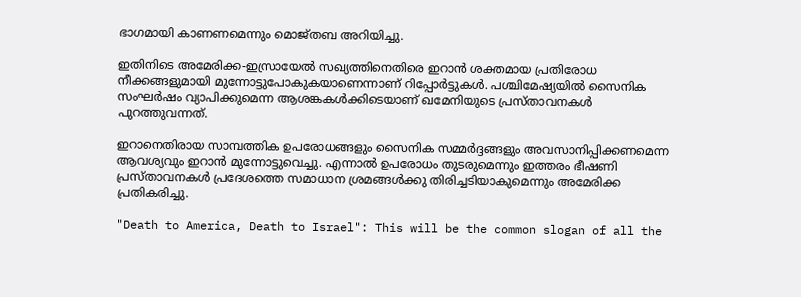ഭാഗമായി കാണണമെന്നും മൊജ്തബ അറിയിച്ചു.

ഇതിനിടെ അമേരിക്ക-ഇസ്രായേല്‍ സഖ്യത്തിനെതിരെ ഇറാന്‍ ശക്തമായ പ്രതിരോധ നീക്കങ്ങളുമായി മുന്നോട്ടുപോകുകയാണെന്നാണ് റിപ്പോര്‍ട്ടുകള്‍. പശ്ചിമേഷ്യയില്‍ സൈനിക സംഘര്‍ഷം വ്യാപിക്കുമെന്ന ആശങ്കകള്‍ക്കിടെയാണ് ഖമേനിയുടെ പ്രസ്താവനകള്‍ പുറത്തുവന്നത്.

ഇറാനെതിരായ സാമ്പത്തിക ഉപരോധങ്ങളും സൈനിക സമ്മര്‍ദ്ദങ്ങളും അവസാനിപ്പിക്കണമെന്ന ആവശ്യവും ഇറാന്‍ മുന്നോട്ടുവെച്ചു. എന്നാല്‍ ഉപരോധം തുടരുമെന്നും ഇത്തരം ഭീഷണി പ്രസ്താവനകള്‍ പ്രദേശത്തെ സമാധാന ശ്രമങ്ങള്‍ക്കു തിരിച്ചടിയാകുമെന്നും അമേരിക്ക പ്രതികരിച്ചു.

"Death to America, Death to Israel": This will be the common slogan of all the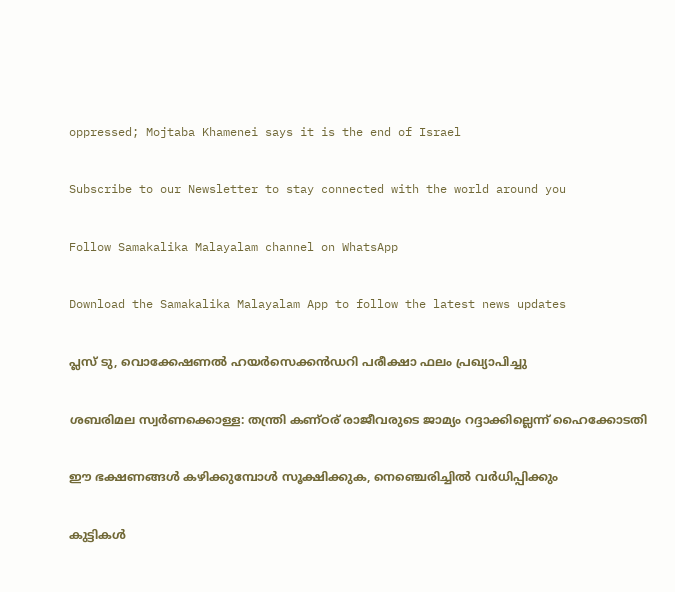oppressed; Mojtaba Khamenei says it is the end of Israel

Subscribe to our Newsletter to stay connected with the world around you

Follow Samakalika Malayalam channel on WhatsApp

Download the Samakalika Malayalam App to follow the latest news updates

പ്ലസ് ടു, വൊക്കേഷണൽ ഹയർസെക്കൻഡറി പരീക്ഷാ ഫലം പ്രഖ്യാപിച്ചു

ശബരിമല സ്വര്‍ണക്കൊള്ള: തന്ത്രി കണ്ഠര് രാജീവരുടെ ജാമ്യം റദ്ദാക്കില്ലെന്ന് ഹൈക്കോടതി

ഈ ഭക്ഷണങ്ങൾ കഴിക്കുമ്പോൾ സൂക്ഷിക്കുക, നെഞ്ചെരിച്ചിൽ വർധിപ്പിക്കും

കുട്ടികള്‍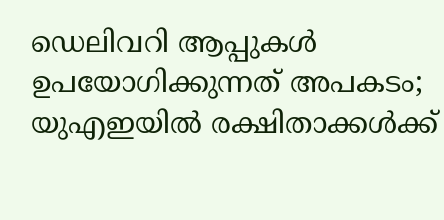ഡെലിവറി ആപ്പുകള്‍ ഉപയോഗിക്കുന്നത് അപകടം; യുഎഇയില്‍ രക്ഷിതാക്കള്‍ക്ക്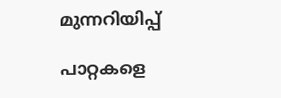മുന്നറിയിപ്പ്

പാറ്റകളെ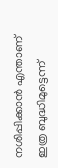നശിപ്പിക്കാൻ എന്താണ് ഇത്ര ബുദ്ധിമുട്ടെന്ന്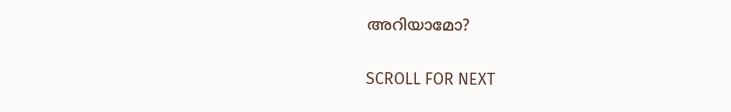അറിയാമോ?

SCROLL FOR NEXT